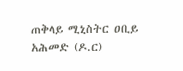ጠቅላይ ሚኒስትር ዐቢይ አሕመድ (ዶ.ር)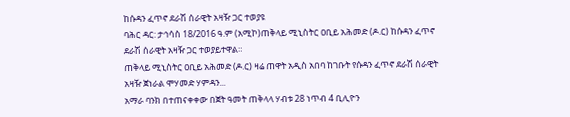ከሱዳን ፈጥኖ ደራሽ ሰራዊት አዛዥ ጋር ተወያዩ
ባሕር ዳር: ታኅሳስ 18/2016 ዓ.ም (አሚኮ)ጠቅላይ ሚኒስትር ዐቢይ አሕመድ (ዶ.ር) ከሱዳን ፈጥኖ ደራሽ ሰራዊት አዛዥ ጋር ተወያይተዋል።
ጠቅላይ ሚኒስትር ዐቢይ አሕመድ (ዶ.ር) ዛሬ ጠዋት አዲስ አበባ ከገቡት የሱዳን ፈጥኖ ደራሽ ሰራዊት አዛዥ ጀነራል ሞሃመድ ሃምዳን...
አማራ ባንክ በተጠናቀቀው በጀት ዓመት ጠቅላላ ሃብቱ 28 ነጥብ 4 ቢሊዮን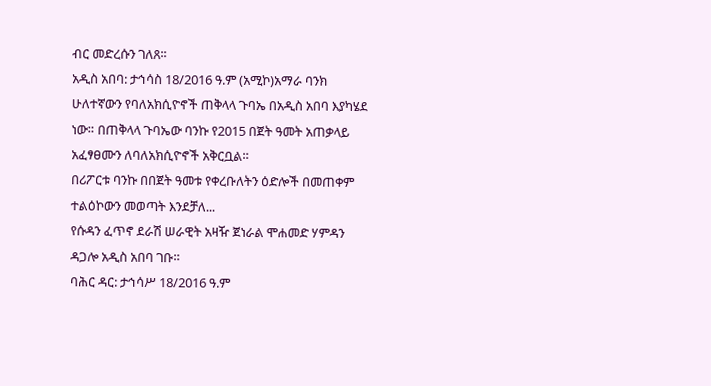ብር መድረሱን ገለጸ፡፡
አዲስ አበባ: ታኅሳስ 18/2016 ዓ.ም (አሚኮ)አማራ ባንክ ሁለተኛውን የባለአክሲዮኖች ጠቅላላ ጉባኤ በአዲስ አበባ እያካሄደ ነው። በጠቅላላ ጉባኤው ባንኩ የ2015 በጀት ዓመት አጠቃላይ አፈፃፀሙን ለባለአክሲዮኖች አቅርቧል።
በሪፖርቱ ባንኩ በበጀት ዓመቱ የቀረቡለትን ዕድሎች በመጠቀም ተልዕኮውን መወጣት እንደቻለ...
የሱዳን ፈጥኖ ደራሽ ሠራዊት አዛዥ ጀነራል ሞሐመድ ሃምዳን ዳጋሎ አዲስ አበባ ገቡ።
ባሕር ዳር: ታኅሳሥ 18/2016 ዓ.ም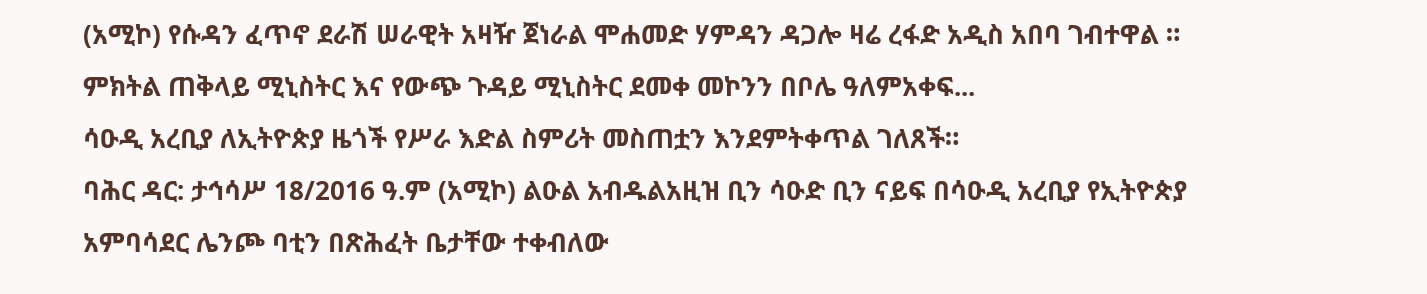(አሚኮ) የሱዳን ፈጥኖ ደራሽ ሠራዊት አዛዥ ጀነራል ሞሐመድ ሃምዳን ዳጋሎ ዛሬ ረፋድ አዲስ አበባ ገብተዋል ።
ምክትል ጠቅላይ ሚኒስትር እና የውጭ ጉዳይ ሚኒስትር ደመቀ መኮንን በቦሌ ዓለምአቀፍ...
ሳዑዲ አረቢያ ለኢትዮጵያ ዜጎች የሥራ እድል ስምሪት መስጠቷን እንደምትቀጥል ገለጸች።
ባሕር ዳር: ታኅሳሥ 18/2016 ዓ.ም (አሚኮ) ልዑል አብዱልአዚዝ ቢን ሳዑድ ቢን ናይፍ በሳዑዲ አረቢያ የኢትዮጵያ አምባሳደር ሌንጮ ባቲን በጽሕፈት ቤታቸው ተቀብለው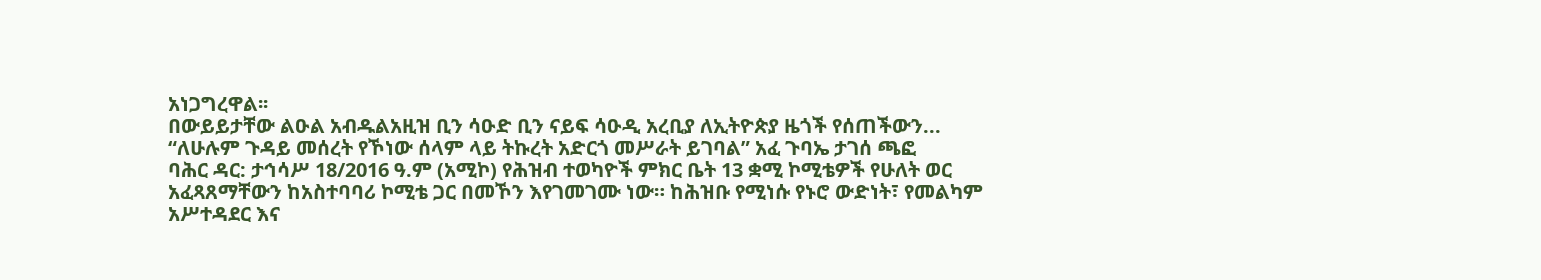አነጋግረዋል፡፡
በውይይታቸው ልዑል አብዱልአዚዝ ቢን ሳዑድ ቢን ናይፍ ሳዑዲ አረቢያ ለኢትዮጵያ ዜጎች የሰጠችውን...
“ለሁሉም ጉዳይ መሰረት የኾነው ሰላም ላይ ትኩረት አድርጎ መሥራት ይገባል” አፈ ጉባኤ ታገሰ ጫፎ
ባሕር ዳር: ታኅሳሥ 18/2016 ዓ.ም (አሚኮ) የሕዝብ ተወካዮች ምክር ቤት 13 ቋሚ ኮሚቴዎች የሁለት ወር አፈጻጸማቸውን ከአስተባባሪ ኮሚቴ ጋር በመኾን እየገመገሙ ነው። ከሕዝቡ የሚነሱ የኑሮ ውድነት፣ የመልካም አሥተዳደር እና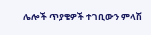ሌሎች ጥያቄዎች ተገቢውን ምላሽ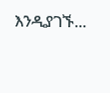እንዲያገኙ...